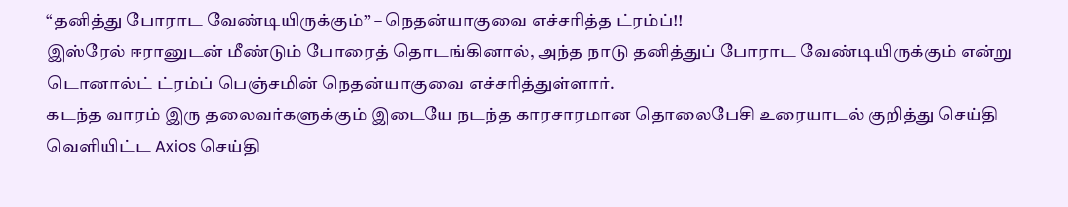“தனித்து போராட வேண்டியிருக்கும்” – நெதன்யாகுவை எச்சரித்த ட்ரம்ப்!!
இஸ்ரேல் ஈரானுடன் மீண்டும் போரைத் தொடங்கினால், அந்த நாடு தனித்துப் போராட வேண்டியிருக்கும் என்று டொனால்ட் ட்ரம்ப் பெஞ்சமின் நெதன்யாகுவை எச்சரித்துள்ளார்.
கடந்த வாரம் இரு தலைவர்களுக்கும் இடையே நடந்த காரசாரமான தொலைபேசி உரையாடல் குறித்து செய்தி வெளியிட்ட Axios செய்தி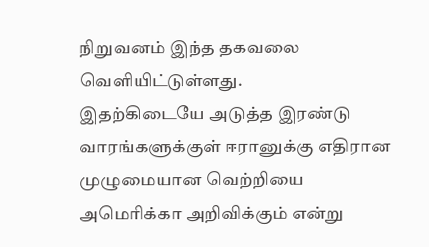நிறுவனம் இந்த தகவலை வெளியிட்டுள்ளது.
இதற்கிடையே அடுத்த இரண்டு வாரங்களுக்குள் ஈரானுக்கு எதிரான முழுமையான வெற்றியை அமெரிக்கா அறிவிக்கும் என்று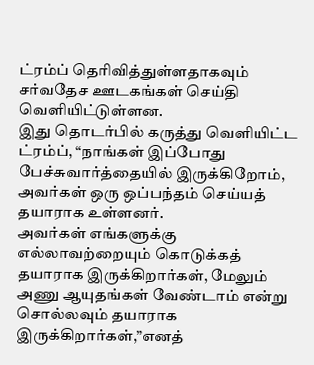ட்ரம்ப் தெரிவித்துள்ளதாகவும் சர்வதேச ஊடகங்கள் செய்தி வெளியிட்டுள்ளன.
இது தொடர்பில் கருத்து வெளியிட்ட ட்ரம்ப், “நாங்கள் இப்போது பேச்சுவார்த்தையில் இருக்கிறோம், அவர்கள் ஒரு ஒப்பந்தம் செய்யத் தயாராக உள்ளனர்.
அவர்கள் எங்களுக்கு எல்லாவற்றையும் கொடுக்கத் தயாராக இருக்கிறார்கள், மேலும் அணு ஆயுதங்கள் வேண்டாம் என்று சொல்லவும் தயாராக இருக்கிறார்கள்,”எனத்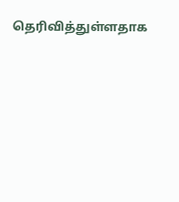தெரிவித்துள்ளதாக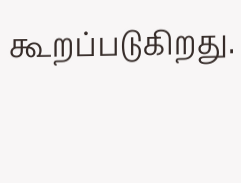கூறப்படுகிறது.